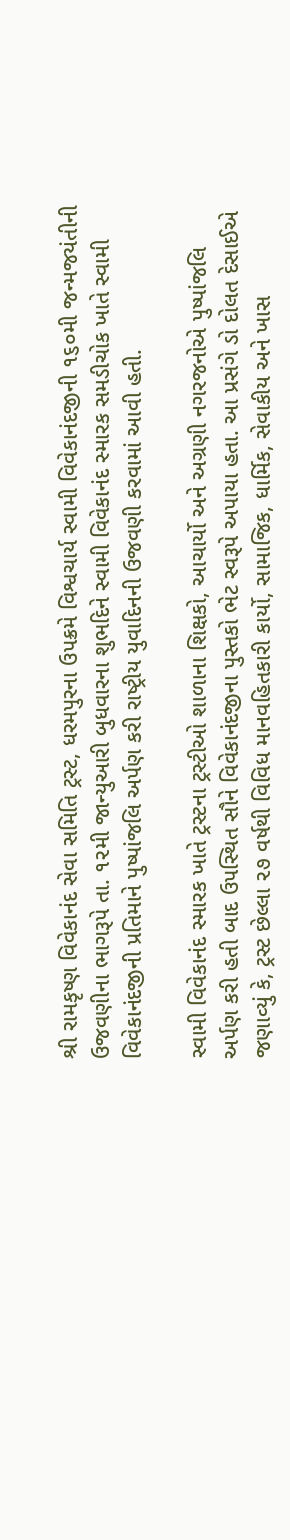શ્રી રામકૃષ્‍ણ વિવેકાનંદ સેવા સમિતિ ટ્રસ્‍ટ, ધરમપુરના ઉપક્રમે વિશ્વચાર્ય સ્‍વામી વિવેકાનંદજીની ૧૬૦મી જન્‍મજયંતીની ઉજવણીના ભાગરૂપે તા. ૧૨મી જાન્‍યુઆરી બુધવારના શુભદિને સ્‍વામી વિવેકાનંદ સ્‍મારક સમડીચોક ખાતે સ્‍વામી વિવેકાનંદજીની પ્રતિમાને પુષ્‍પાંજલિ અર્પણ કરી રાષ્‍ટ્રીય યુવાદિનની ઉજવણી કરવામાં આવી હતી.

સ્‍વામી વિવેકાનંદ સ્‍મારક ખાતે ટ્રસ્‍ટના ટ્રસ્‍ટીઓ શાળાના શિક્ષકો, આચાર્યો અને અગ્રણી નગરજનોએ પુષ્‍પાંજલિ અર્પણ કરી હતી બાદ ઉપસ્‍થિત સૌને વિવેકાનંદજીના પુસ્‍તકો ભેટ સ્‍વરૂપે અપાયા હતા. આ પ્રસંગે ડો દોલત દેસાઈએ જણાવ્‍યું કે, ટ્રસ્‍ટ છેલ્લા ૨૭ વર્ષથી વિવિધ માનવહિતકારી કાર્યો, સામાજિક, ધાર્મિક, સેવાકીય અને ખાસ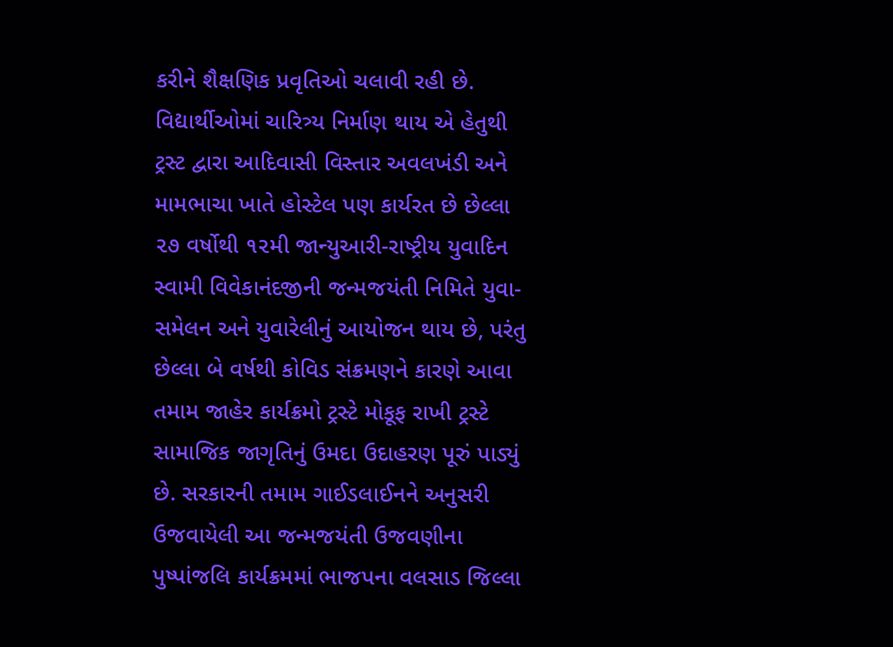કરીને શૈક્ષણિક પ્રવૃતિઓ ચલાવી રહી છે. વિદ્યાર્થીઓમાં ચારિત્ર્ય નિર્માણ થાય એ હેતુથી ટ્રસ્‍ટ દ્વારા આદિવાસી વિસ્‍તાર અવલખંડી અને મામભાચા ખાતે હોસ્‍ટેલ પણ કાર્યરત છે છેલ્લા ૨૭ વર્ષોથી ૧૨મી જાન્‍યુઆરી-રાષ્‍ટ્રીય યુવાદિન સ્‍વામી વિવેકાનંદજીની જન્‍મજયંતી નિમિતે યુવા-સમેલન અને યુવારેલીનું આયોજન થાય છે, પરંતુ છેલ્લા બે વર્ષથી કોવિડ સંક્રમણને કારણે આવા તમામ જાહેર કાર્યક્રમો ટ્રસ્‍ટે મોકૂફ રાખી ટ્રસ્‍ટે સામાજિક જાગૃતિનું ઉમદા ઉદાહરણ પૂરું પાડ્યું છે. સરકારની તમામ ગાઈડલાઈનને અનુસરી ઉજવાયેલી આ જન્‍મજયંતી ઉજવણીના પુષ્‍પાંજલિ કાર્યક્રમમાં ભાજપના વલસાડ જિલ્લા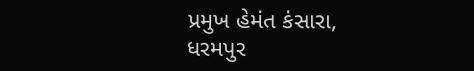પ્રમુખ હેમંત કંસારા, ધરમપુર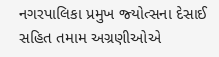નગરપાલિકા પ્રમુખ જ્‍યોત્‍સના દેસાઈ સહિત તમામ અગ્રણીઓએ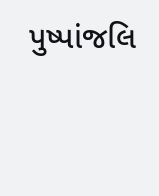પુષ્‍પાંજલિ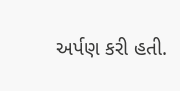અર્પણ કરી હતી.